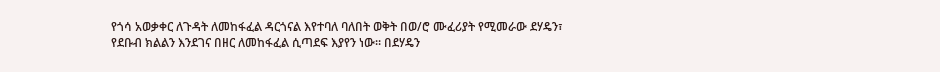የጎሳ አወቃቀር ለጉዳት ለመከፋፈል ዳርጎናል እየተባለ ባለበት ወቅት በወ/ሮ ሙፈሪያት የሚመራው ደሃዴን፣ የደቡብ ክልልን እንደገና በዘር ለመከፋፈል ሲጣደፍ እያየን ነው። በደሃዴን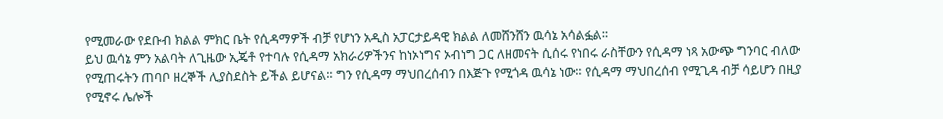የሚመራው የደቡብ ክልል ምክር ቤት የሲዳማዎች ብቻ የሆነን አዲስ አፓርታይዳዊ ክልል ለመሸንሸን ዉሳኔ አሳልፏል።
ይህ ዉሳኔ ምን አልባት ለጊዜው ኢጄቶ የተባሉ የሲዳማ አክራሪዎችንና ከነኦነግና ኦብነግ ጋር ለዘመናት ሲሰሩ የነበሩ ራስቸውን የሲዳማ ነጻ አውጭ ግንባር ብለው የሚጠሩትን ጠባቦ ዘረኞች ሊያስደስት ይችል ይሆናል። ግን የሲዳማ ማህበረሰብን በእጅጉ የሚጎዳ ዉሳኔ ነው። የሲዳማ ማህበረሰብ የሚጊዳ ብቻ ሳይሆን በዚያ የሚኖሩ ሌሎች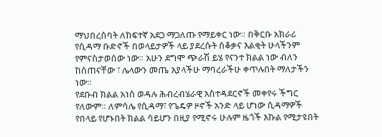ማህበረሰባት ለከፍተኛ አደጋ ማጋለጡ የማይቀር ነው። በቅርቡ አክራሪ የሲዳማ ቡድኖች በወላይታዎች ላይ ያደረሱት ሰቆቃና እልቂት ሁላችንም የምናስታወሰው ነው። አሁን ደግሞ ጭራሽ ይሄ የናንተ ክልል ነው ብለን ከሰጠናቸው ፣ ሌላውን መጤ እያላችሁ ማባረራችሁ ቀጥሉበት ማለታችን ነው።
የደቡብ ክልል አነስ ወዳሉ ሕብረብሄራዊ አስተዳደርኖች መቀየሩ ችግር የለውም። ለምሳሌ የሲዳማ፣ የጌዴዎ ዞኖች አንድ ላይ ሆነው ሲዳማዎች የበላይ የሆኑበት ክልል ሳይሆን በዚያ የሚኖሩ ሁሉም ዜጎች እኩል የሚታዩበት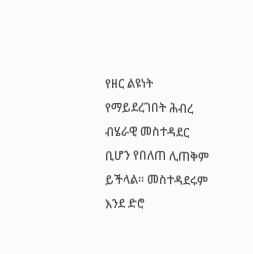የዘር ልዩነት የማይደረገበት ሕብረ ብሄራዊ መስተዳደር ቢሆን የበለጠ ሊጠቅም ይችላል። መስተዳደሩም እንደ ድሮ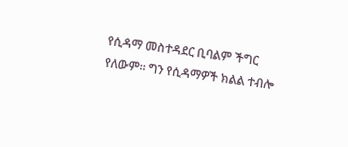የሲዳማ መስተዳደር ቢባልም ችግር የለውም። ግን የሲዳማዎች ክልል ተብሎ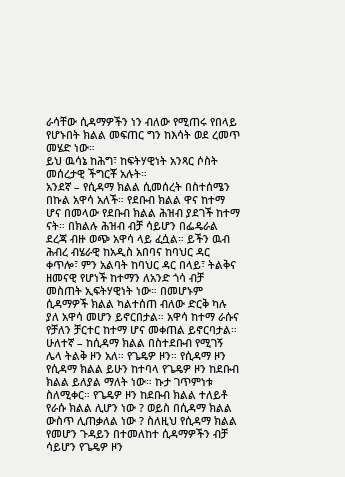ራሳቸው ሲዳማዎችን ነን ብለው የሚጠሩ የበላይ የሆኑበት ክልል መፍጠር ግን ከእሳት ወደ ረመጥ መሄድ ነው።
ይህ ዉሳኔ ከሕግ፣ ከፍትሃዊነት አንጻር ሶስት መሰረታዊ ችግርቾ አሉት።
አንደኛ – የሲዳማ ክልል ሲመሰረት በስተሰሜን በኩል አዋሳ አለች። የደቡብ ክልል ዋና ከተማ ሆና በመላው የደቡብ ክልል ሕዝብ ያደገች ከተማ ናት። በክልሉ ሕዝብ ብቻ ሳይሆን በፌዴራል ደረጃ ብዙ ወጭ አዋሳ ላይ ፈሷል። ይችን ዉብ ሕብረ ብሄራዊ ከአዲስ አበባና ከባህር ዳር ቀጥሎ፣ ምን አልባት ከባህር ዳር በላይ፣ ትልቅና ዘመናዊ የሆነች ከተማን ለአንድ ጎሳ ብቻ መስጠት ኢፍትሃዊነት ነው። በመሆኑም ሲዳማዎች ክልል ካልተሰጠ ብለው ድርቅ ካሉ ያለ አዋሳ መሆን ይኖርበታል። አዋሳ ከተማ ራሱና የቻለን ቻርተር ከተማ ሆና መቀጠል ይኖርባታል።
ሁለተኛ – ከሲዳማ ክልል በስተደቡብ የሚገኝ ሌላ ትልቅ ዞን አለ። የጌዴዎ ዞን። የሲዳማ ዞን የሲዳማ ክልል ይሁን ከተባላ የጌዴዎ ዞን ከደቡብ ክልል ይለያል ማለት ነው። ኩታ ገጥምነቱ ስለሚቀር። የጌዴዎ ዞን ከደቡብ ክልል ተለይቶ የራሱ ክልል ሊሆን ነው ? ወይስ በሲዳማ ክልል ውስጥ ሊጠቃለል ነው ? ስለዚህ የሲዳማ ክልል የመሆን ጉዳይን በተመለከተ ሲዳማዎችን ብቻ ሳይሆን የጌዴዎ ዞን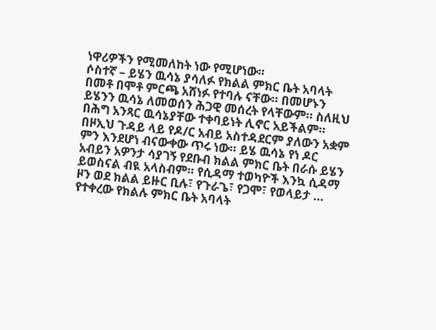ነዋሪዎችን የሚመለከት ነው የሚሆነው።
ሶስተኛ – ይሄን ዉሳኔ ያሳለፉ የክልል ምክር ቤት አባላት በመቶ በሞቶ ምርጫ አሸነፉ የተባሉ ናቸው። በመሆኑን ይሄንን ዉሳኔ ለመወሰን ሕጋዊ መሰረት የላቸውም። ስለዚህ በሕግ አንጻር ዉሳኔያቸው ተቀባይነት ሊኖር አይችልም።
በዞኢህ ጉዳይ ላይ የዶ/ር አብይ አስተዳደርም ያለውን አቋም ምን እንደሆነ ብናውቀው ጥሩ ነው። ይሄ ዉሳኔ የነ ዶር አብይን አዎንታ ሳያገኝ የደቡብ ክልል ምክር ቤት በራሱ ይሄን ይወስናል ብዪ አላስብም። የሲዳማ ተወካዮች እንኳ ሲዳማ ዞን ወደ ክልል ይዙር ቢሉ፣ የጉራጌ፣ የጋሞ፣ የወላይታ … የተቀረው የክልሉ ምክር ቤት አባላት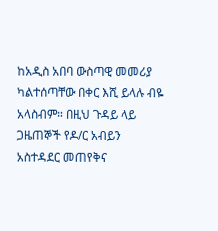ከአዲስ አበባ ውስጣዊ መመሪያ ካልተሰጣቸው በቀር እሺ ይላሉ ብዬ አላስብም። በዚህ ጉዳይ ላይ ጋዜጠኞች የዶ/ር አብይን አስተዳደር መጠየቅና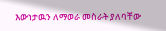እውነታዉን ለማወራ መስራት ያለባቸው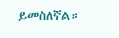ይመስለኛል።